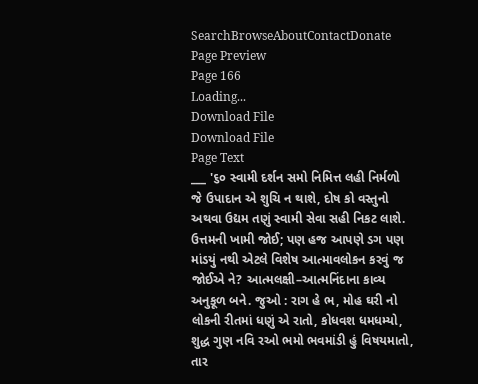SearchBrowseAboutContactDonate
Page Preview
Page 166
Loading...
Download File
Download File
Page Text
___ '૬૦ સ્વામી દર્શન સમો નિમિત્ત લહી નિર્મળો જે ઉપાદાન એ શુચિ ન થાશે, દોષ કો વસ્તુનો અથવા ઉદ્યમ તણું સ્વામી સેવા સહી નિકટ લાશે. ઉત્તમની ખામી જોઈ; પણ હજ આપણે ડગ પણ માંડયું નથી એટલે વિશેષ આત્માવલોકન કરવું જ જોઈએ ને? આત્મલક્ષી–આત્મનિંદાના કાવ્ય અનુકૂળ બને. જુઓ : રાગ હે ભ, મોહ ઘરી નો લોકની રીતમાં ધણું એ રાતો, કોધવશ ધમધમ્યો, શુદ્ધ ગુણ નવિ રઓ ભમો ભવમાંડી હું વિષયમાતો, તાર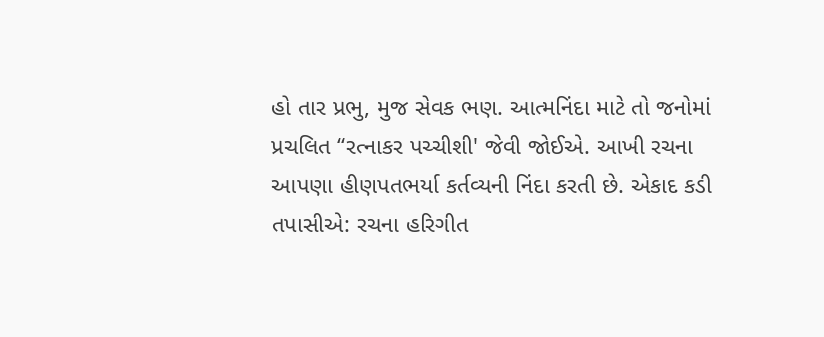હો તાર પ્રભુ, મુજ સેવક ભણ. આત્મનિંદા માટે તો જનોમાં પ્રચલિત “રત્નાકર પચ્ચીશી' જેવી જોઈએ. આખી રચના આપણા હીણપતભર્યા કર્તવ્યની નિંદા કરતી છે. એકાદ કડી તપાસીએ: રચના હરિગીત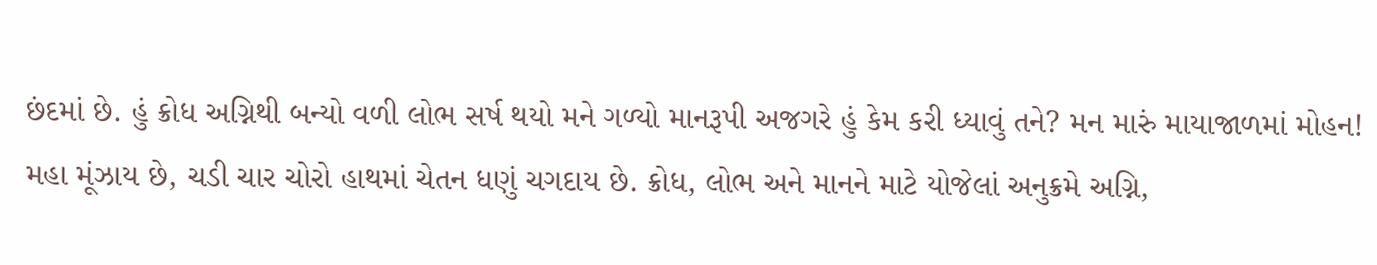છંદમાં છે. હું ક્રોધ અગ્નિથી બન્યો વળી લોભ સર્ષ થયો મને ગળ્યો માનરૂપી અજગરે હું કેમ કરી ધ્યાવું તને? મન મારું માયાજાળમાં મોહન! મહા મૂંઝાય છે, ચડી ચાર ચોરો હાથમાં ચેતન ધણું ચગદાય છે. ક્રોધ, લોભ અને માનને માટે યોજેલાં અનુક્રમે અગ્નિ,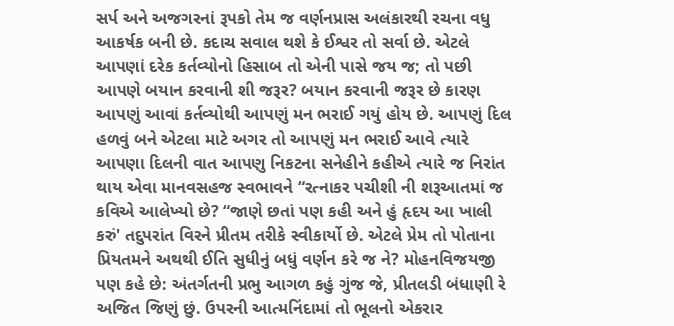સર્પ અને અજગરનાં રૂપકો તેમ જ વર્ણનપ્રાસ અલંકારથી રચના વધુ આકર્ષક બની છે. કદાચ સવાલ થશે કે ઈશ્વર તો સર્વા છે. એટલે આપણાં દરેક કર્તવ્યોનો હિસાબ તો એની પાસે જય જ; તો પછી આપણે બયાન કરવાની શી જરૂર? બયાન કરવાની જરૂર છે કારણ આપણું આવાં કર્તવ્યોથી આપણું મન ભરાઈ ગયું હોય છે. આપણું દિલ હળવું બને એટલા માટે અગર તો આપણું મન ભરાઈ આવે ત્યારે આપણા દિલની વાત આપણુ નિકટના સનેહીને કહીએ ત્યારે જ નિરાંત થાય એવા માનવસહજ સ્વભાવને “રત્નાકર પચીશી ની શરૂઆતમાં જ કવિએ આલેખ્યો છે? “જાણે છતાં પણ કહી અને હું હૃદય આ ખાલી કરું' તદુપરાંત વિરને પ્રીતમ તરીકે સ્વીકાર્યો છે. એટલે પ્રેમ તો પોતાના પ્રિયતમને અથથી ઈતિ સુધીનું બધું વર્ણન કરે જ ને? મોહનવિજયજી પણ કહે છે: અંતર્ગતની પ્રભુ આગળ કહું ગુંજ જે, પ્રીતલડી બંધાણી રે અજિત જિણું છું. ઉપરની આત્મનિંદામાં તો ભૂલનો એકરાર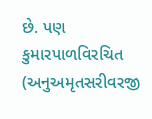છે. પણ કુમારપાળવિરચિત (અનુઅમૃતસરીવરજી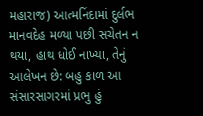મહારાજ) આત્મનિંદામાં દુર્લભ માનવદેહ મળ્યા પછી સચેતન ન થયા, હાથ ધોઈ નાખ્યા, તેનું આલેખન છે: બહુ કાળ આ સંસારસાગરમાં પ્રભુ હું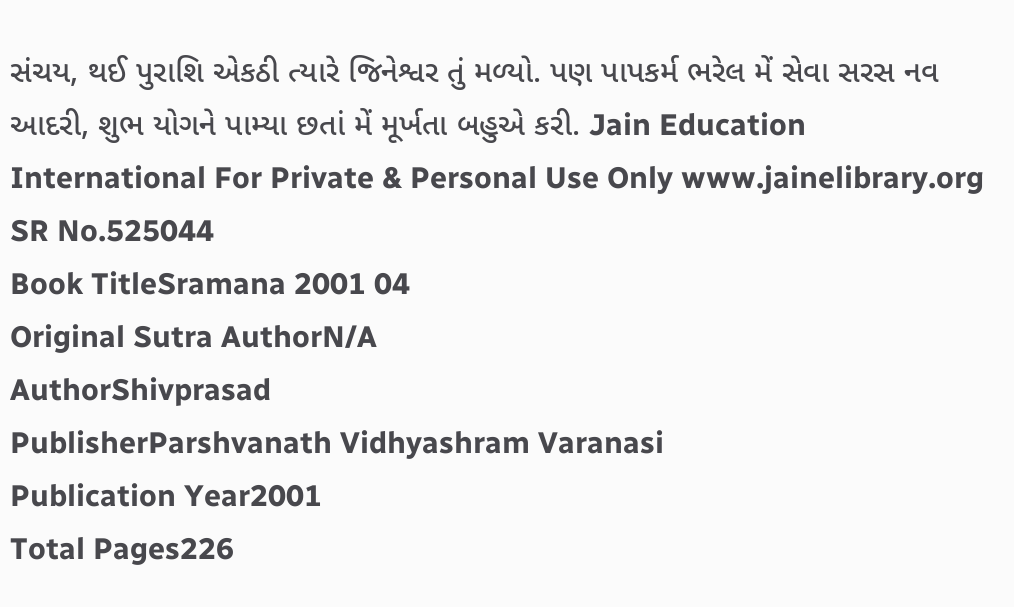સંચય, થઈ પુરાશિ એકઠી ત્યારે જિનેશ્વર તું મળ્યો. પણ પાપકર્મ ભરેલ મેં સેવા સરસ નવ આદરી, શુભ યોગને પામ્યા છતાં મેં મૂર્ખતા બહુએ કરી. Jain Education International For Private & Personal Use Only www.jainelibrary.org
SR No.525044
Book TitleSramana 2001 04
Original Sutra AuthorN/A
AuthorShivprasad
PublisherParshvanath Vidhyashram Varanasi
Publication Year2001
Total Pages226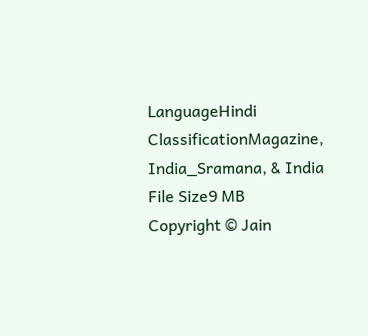LanguageHindi
ClassificationMagazine, India_Sramana, & India
File Size9 MB
Copyright © Jain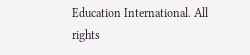Education International. All rights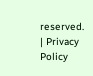reserved. | Privacy Policy